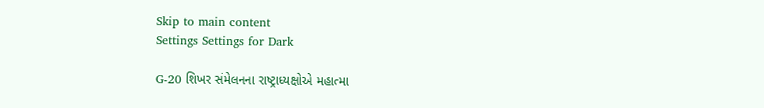Skip to main content
Settings Settings for Dark

G-20 શિખર સંમેલનના રાષ્ટ્રાધ્યક્ષોએ મહાત્મા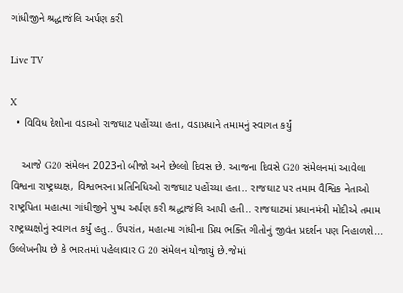ગાંધીજીને શ્રદ્ધાજંલિ અર્પણ કરી

Live TV

X
  • વિવિધ દેશોના વડાઓ રાજઘાટ પહોંચ્યા હતા, વડાપ્રધાને તમામનું સ્વાગત કર્યું

    આજે G20 સંમેલન 2023નો બીજો અને છેલ્લો દિવસ છે. આજના દિવસે G20 સંમેલનમાં આવેલા વિશ્વના રાષ્ટ્રધ્યક્ષ, વિશ્વભરના પ્રતિનિધિઓ રાજઘાટ પહોંચ્યા હતા.. રાજઘાટ પર તમામ વૈશ્વિક નેતાઓ રાષ્ટ્રપિતા મહાત્મા ગાંધીજીને પુષ્પ અર્પણ કરી શ્રદ્ધાજંલિ આપી હતી.. રાજઘાટમાં પ્રધાનમંત્રી મોદીએ તમામ રાષ્ટ્રધ્યક્ષોનું સ્વાગત કર્યું હતુ.. ઉપરાંત, મહાત્મા ગાંધીના પ્રિય ભક્તિ ગીતોનું જીવંત પ્રદર્શન પણ નિહાળશે... ઉલ્લેખનીય છે કે ભારતમાં પહેલાવાર G 20 સંમેલન યોજાયું છે.જેમાં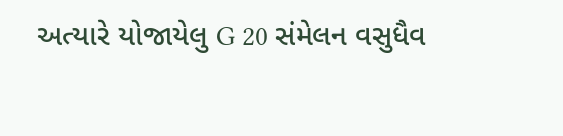અત્યારે યોજાયેલુ G 20 સંમેલન વસુધૈવ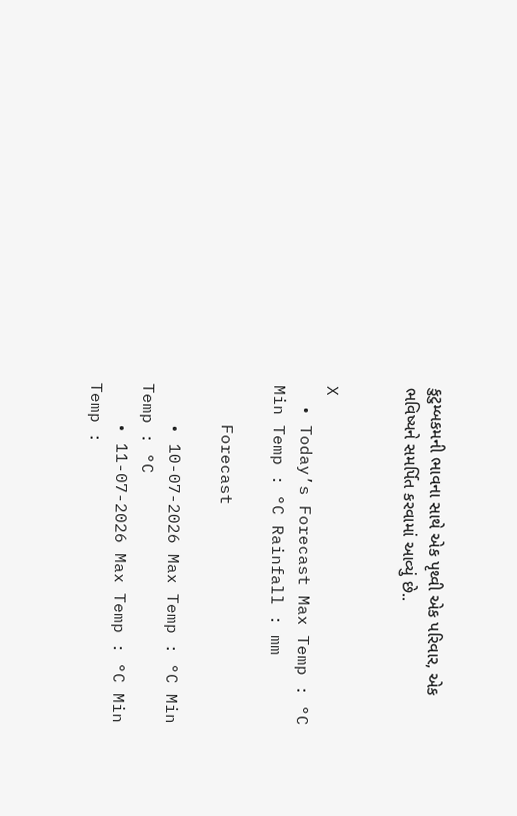કુટુમ્બકમની ભાવના સાથે એક પૃથ્વી એક પરિવાર, એક ભવિષ્યને સમર્પિત કરવામાં આવ્યું છે..


X
  • Today’s Forecast Max Temp : °C Min Temp : °C Rainfall : mm

    Forecast

    • 10-07-2026 Max Temp : °C Min Temp : °C
    • 11-07-2026 Max Temp : °C Min Temp :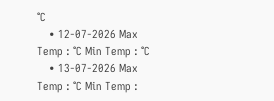°C
    • 12-07-2026 Max Temp : °C Min Temp : °C
    • 13-07-2026 Max Temp : °C Min Temp :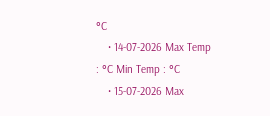°C
    • 14-07-2026 Max Temp : °C Min Temp : °C
    • 15-07-2026 Max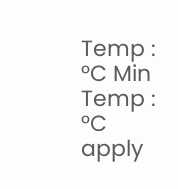Temp : °C Min Temp : °C
apply